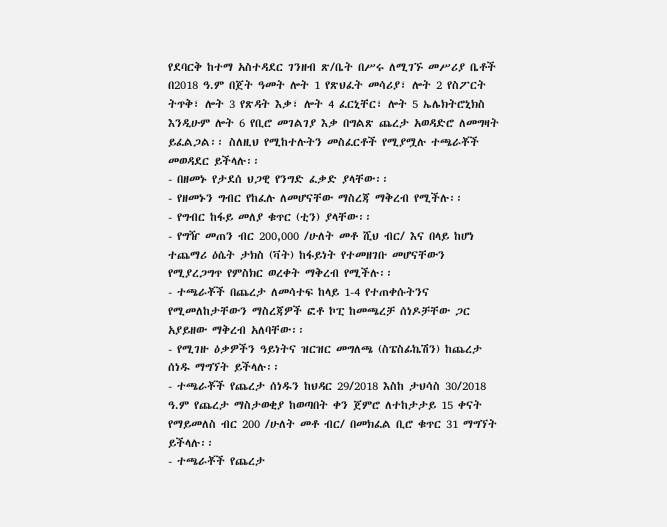የደባርቅ ከተማ አስተዳደር ገንዘብ ጽ/ቤት በሥሩ ለሚገኙ መሥሪያ ቤቶች በ2018 ዓ.ም በጀት ዓመት ሎት 1 የጽህፈት መሳሪያ፣ ሎት 2 የስፖርት ትጥቅ፣ ሎት 3 የጽዳት እቃ፣ ሎት 4 ፈርኒቸር፣ ሎት 5 ኤሌክትሮኒክስ እንዲሁም ሎት 6 የቢሮ መገልገያ እቃ በግልጽ ጨረታ አወዳድሮ ለመግዛት ይፈልጋል፡፡ ስለዚህ የሚከተሉትን መስፈርቶች የሚያሟሉ ተጫራቾች መወዳደር ይችላሉ፡፡
- በዘመኑ የታደሰ ህጋዊ የንግድ ፈቃድ ያላቸው፡፡
- የዘመኑን ግብር የከፈሉ ለመሆናቸው ማስረጃ ማቅረብ የሚችሉ፡፡
- የግብር ከፋይ መለያ ቁጥር (ቲን) ያላቸው፡፡
- የግዥ መጠን ብር 200,000 /ሁለት መቶ ሺህ ብር/ እና በላይ ከሆነ ተጨማሪ ዕሴት ታክስ (ቫት) ከፋይነት የተመዘገቡ መሆናቸውን የሚያረጋግጥ የምስክር ወረቀት ማቅረብ የሚችሉ፡፡
- ተጫራቾች በጨረታ ለመሳተፍ ከላይ 1-4 የተጠቀሱትንና የሚመለከታቸውን ማስረጃዎች ፎቶ ኮፒ ከመጫረቻ ሰነዶቻቸው ጋር አያይዘው ማቅረብ አለባቸው፡፡
- የሚገዙ ዕቃዎችን ዓይነትና ዝርዝር መግለጫ (ስፔስፊኬሽን) ከጨረታ ሰነዱ ማግኘት ይችላሉ፡፡
- ተጫራቾች የጨረታ ሰነዱን ከህዳር 29/2018 እስከ ታህሳስ 30/2018 ዓ.ም የጨረታ ማስታወቂያ ከወጣበት ቀን ጀምሮ ለተከታታይ 15 ቀናት የማይመለስ ብር 200 /ሁለት መቶ ብር/ በመክፈል ቢሮ ቁጥር 31 ማግኘት ይችላሉ፡፡
- ተጫራቾች የጨረታ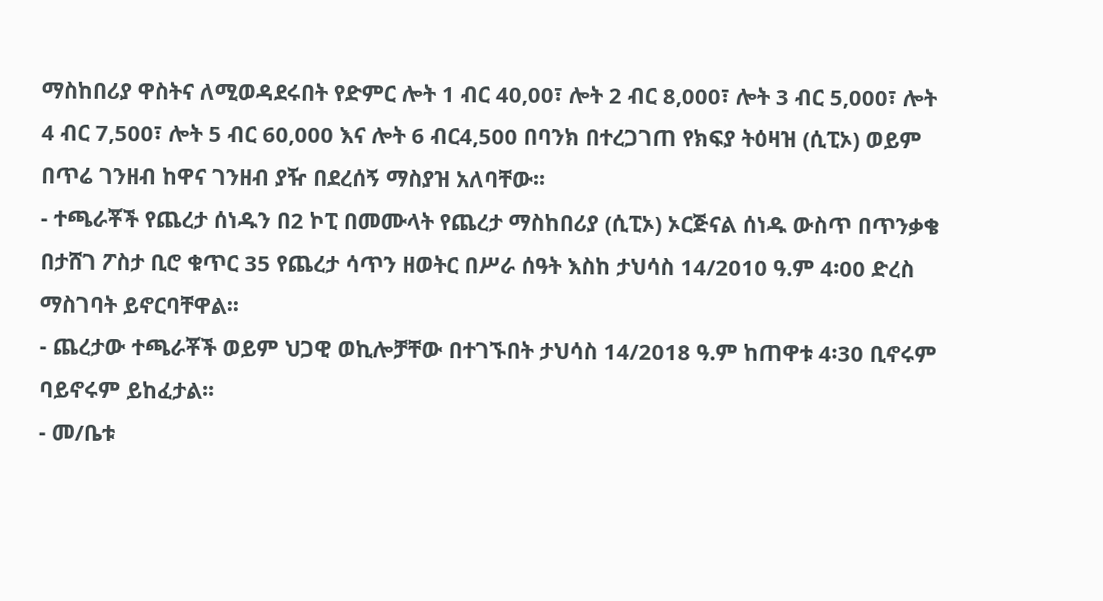ማስከበሪያ ዋስትና ለሚወዳደሩበት የድምር ሎት 1 ብር 40,00፣ ሎት 2 ብር 8,000፣ ሎት 3 ብር 5,000፣ ሎት 4 ብር 7,500፣ ሎት 5 ብር 60,000 እና ሎት 6 ብር4,500 በባንክ በተረጋገጠ የክፍያ ትዕዛዝ (ሲፒኦ) ወይም በጥሬ ገንዘብ ከዋና ገንዘብ ያዥ በደረሰኝ ማስያዝ አለባቸው፡፡
- ተጫራቾች የጨረታ ሰነዱን በ2 ኮፒ በመሙላት የጨረታ ማስከበሪያ (ሲፒኦ) ኦርጅናል ሰነዱ ውስጥ በጥንቃቄ በታሸገ ፖስታ ቢሮ ቁጥር 35 የጨረታ ሳጥን ዘወትር በሥራ ሰዓት እስከ ታህሳስ 14/2010 ዓ.ም 4፡00 ድረስ ማስገባት ይኖርባቸዋል፡፡
- ጨረታው ተጫራቾች ወይም ህጋዊ ወኪሎቻቸው በተገኙበት ታህሳስ 14/2018 ዓ.ም ከጠዋቱ 4፡30 ቢኖሩም ባይኖሩም ይከፈታል፡፡
- መ/ቤቱ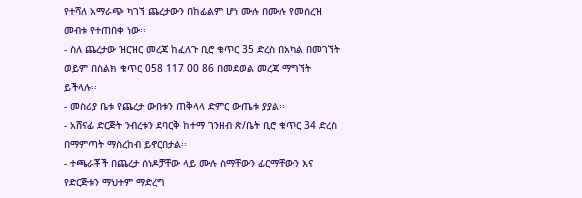የተሻለ አማራጭ ካገኘ ጨረታውን በከፊልም ሆነ ሙሉ በሙሉ የመሰረዝ መብቱ የተጠበቀ ነው፡፡
- ስለ ጨረታው ዝርዝር መረጃ ከፈለጉ ቢሮ ቁጥር 35 ድረስ በአካል በመገኘት ወይም በስልክ ቁጥር 058 117 00 86 በመደወል መረጃ ማግኘት ይችላሉ፡፡
- መስሪያ ቤቱ የጨረታ ውበቱን ጠቅላላ ድምር ውጤቱ ያያል፡፡
- አሸናፊ ድርጅት ንብረቱን ደባርቅ ከተማ ገንዘብ ጽ/ቤት ቢሮ ቁጥር 34 ድረስ በማምጣት ማስረከብ ይኖርበታል፡፡
- ተጫራቾች በጨረታ ሰነዶቻቸው ላይ ሙሉ ስማቸውን ፊርማቸውን እና የድርጅቱን ማህተም ማድረግ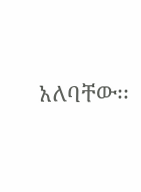አለባቸው፡፡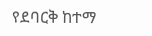የደባርቅ ከተማ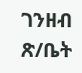ገንዘብ ጽ/ቤት